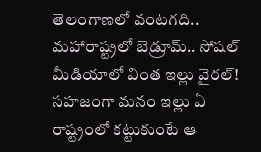తెలంగాణలో వంటగది.. మహారాష్ట్రలో బెడ్రూమ్.. సోషల్ మీడియాలో వింత ఇల్లు వైరల్!
సహజంగా మనం ఇల్లు ఏ రాష్ట్రంలో కట్టుకుంటే ఆ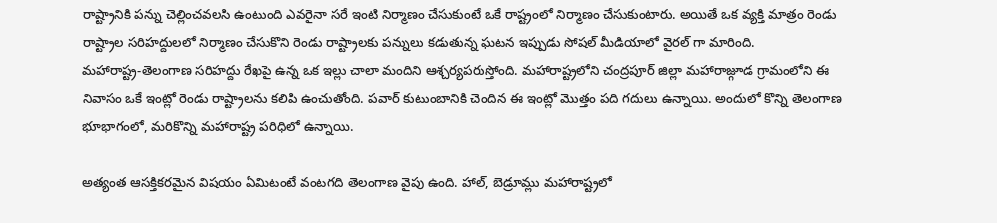రాష్ట్రానికి పన్ను చెల్లించవలసి ఉంటుంది ఎవరైనా సరే ఇంటి నిర్మాణం చేసుకుంటే ఒకే రాష్ట్రంలో నిర్మాణం చేసుకుంటారు. అయితే ఒక వ్యక్తి మాత్రం రెండు రాష్ట్రాల సరిహద్దులలో నిర్మాణం చేసుకొని రెండు రాష్ట్రాలకు పన్నులు కడుతున్న ఘటన ఇప్పుడు సోషల్ మీడియాలో వైరల్ గా మారింది.
మహారాష్ట్ర-తెలంగాణ సరిహద్దు రేఖపై ఉన్న ఒక ఇల్లు చాలా మందిని ఆశ్చర్యపరుస్తోంది. మహారాష్ట్రలోని చంద్రపూర్ జిల్లా మహారాజ్గూడ గ్రామంలోని ఈ నివాసం ఒకే ఇంట్లో రెండు రాష్ట్రాలను కలిపి ఉంచుతోంది. పవార్ కుటుంబానికి చెందిన ఈ ఇంట్లో మొత్తం పది గదులు ఉన్నాయి. అందులో కొన్ని తెలంగాణ భూభాగంలో, మరికొన్ని మహారాష్ట్ర పరిధిలో ఉన్నాయి.

అత్యంత ఆసక్తికరమైన విషయం ఏమిటంటే వంటగది తెలంగాణ వైపు ఉంది. హాల్, బెడ్రూమ్లు మహారాష్ట్రలో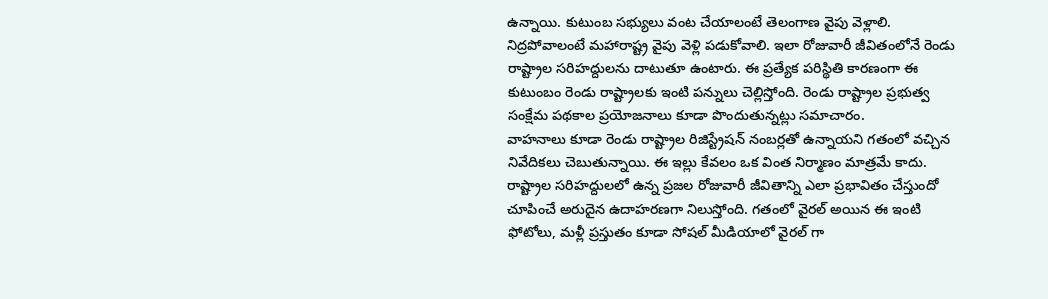ఉన్నాయి. కుటుంబ సభ్యులు వంట చేయాలంటే తెలంగాణ వైపు వెళ్లాలి. నిద్రపోవాలంటే మహారాష్ట్ర వైపు వెళ్లి పడుకోవాలి. ఇలా రోజువారీ జీవితంలోనే రెండు రాష్ట్రాల సరిహద్దులను దాటుతూ ఉంటారు. ఈ ప్రత్యేక పరిస్థితి కారణంగా ఈ కుటుంబం రెండు రాష్ట్రాలకు ఇంటి పన్నులు చెల్లిస్తోంది. రెండు రాష్ట్రాల ప్రభుత్వ సంక్షేమ పథకాల ప్రయోజనాలు కూడా పొందుతున్నట్లు సమాచారం.
వాహనాలు కూడా రెండు రాష్ట్రాల రిజిస్ట్రేషన్ నంబర్లతో ఉన్నాయని గతంలో వచ్చిన నివేదికలు చెబుతున్నాయి. ఈ ఇల్లు కేవలం ఒక వింత నిర్మాణం మాత్రమే కాదు. రాష్ట్రాల సరిహద్దులలో ఉన్న ప్రజల రోజువారీ జీవితాన్ని ఎలా ప్రభావితం చేస్తుందో చూపించే అరుదైన ఉదాహరణగా నిలుస్తోంది. గతంలో వైరల్ అయిన ఈ ఇంటి ఫోటోలు, మళ్లీ ప్రస్తుతం కూడా సోషల్ మీడియాలో వైరల్ గా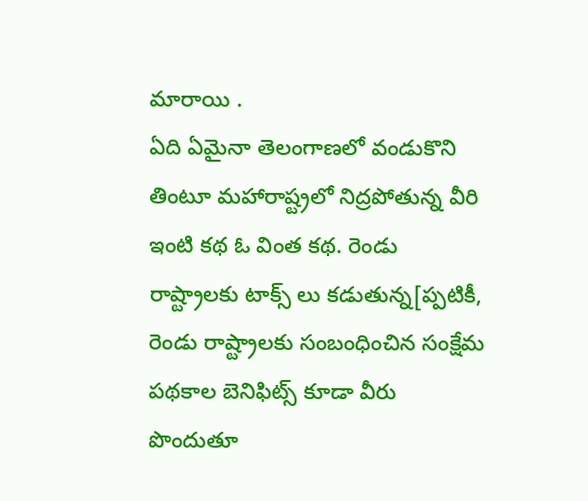మారాయి .
ఏది ఏమైనా తెలంగాణలో వండుకొని తింటూ మహారాష్ట్రలో నిద్రపోతున్న వీరి ఇంటి కథ ఓ వింత కథ. రెండు రాష్ట్రాలకు టాక్స్ లు కడుతున్న[ప్పటికీ, రెండు రాష్ట్రాలకు సంబంధించిన సంక్షేమ పథకాల బెనిఫిట్స్ కూడా వీరు పొందుతూ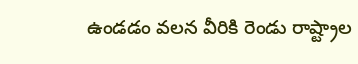ఉండడం వలన వీరికి రెండు రాష్ట్రాల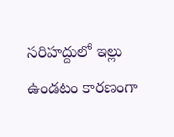సరిహద్దులో ఇల్లు ఉండటం కారణంగా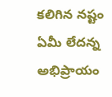కలిగిన నష్టం ఏమీ లేదన్న అభిప్రాయం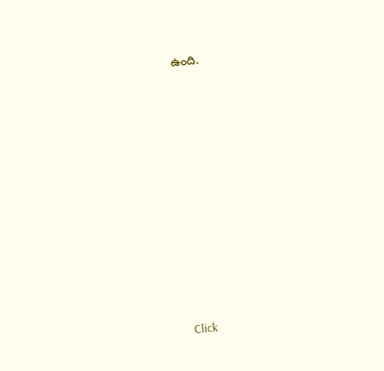ఉంది.













Click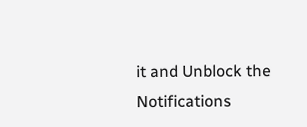it and Unblock the Notifications